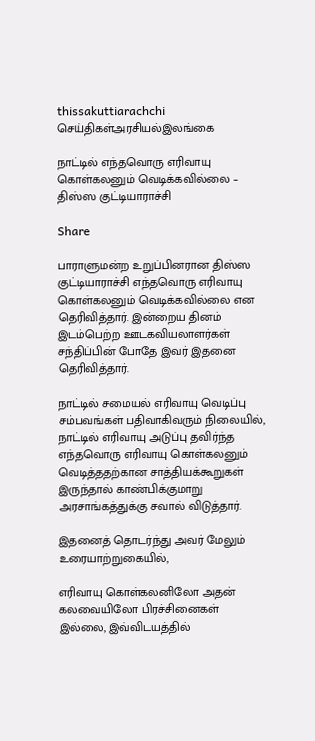thissakuttiarachchi
செய்திகள்அரசியல்இலங்கை

நாட்டில் எந்தவொரு எரிவாயு கொள்கலனும் வெடிக்கவில்லை – திஸ்ஸ குட்டியாராச்சி

Share

பாராளுமன்ற உறுப்பினரான திஸ்ஸ குட்டியாராச்சி எந்தவொரு எரிவாயு கொள்கலனும் வெடிக்கவில்லை என தெரிவித்தார். இன்றைய தினம் இடம்பெற்ற ஊடகவியலாளர்கள் சந்திப்பின் போதே இவர் இதனை தெரிவித்தார்.

நாட்டில் சமையல் எரிவாயு வெடிப்பு சம்பவங்கள் பதிவாகிவரும் நிலையில், நாட்டில் எரிவாயு அடுப்பு தவிர்ந்த எந்தவொரு எரிவாயு கொள்கலனும் வெடித்ததற்கான சாத்தியக்கூறுகள் இருந்தால் காண்பிக்குமாறு அரசாங்கத்துக்கு சவால் விடுத்தார்.

இதனைத் தொடர்ந்து அவர் மேலும் உரையாற்றுகையில்,

எரிவாயு கொள்கலனிலோ அதன் கலவையிலோ பிரச்சினைகள் இல்லை, இவ்விடயத்தில்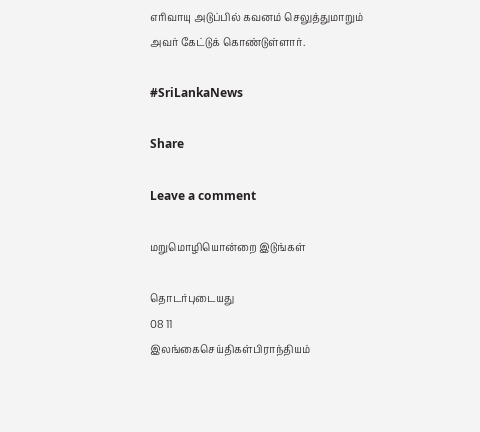எரிவாயு அடுப்பில் கவனம் செலுத்துமாறும் அவர் கேட்டுக் கொண்டுள்ளார்.

#SriLankaNews

Share

Leave a comment

மறுமொழியொன்றை இடுங்கள்

தொடர்புடையது
08 11
இலங்கைசெய்திகள்பிராந்தியம்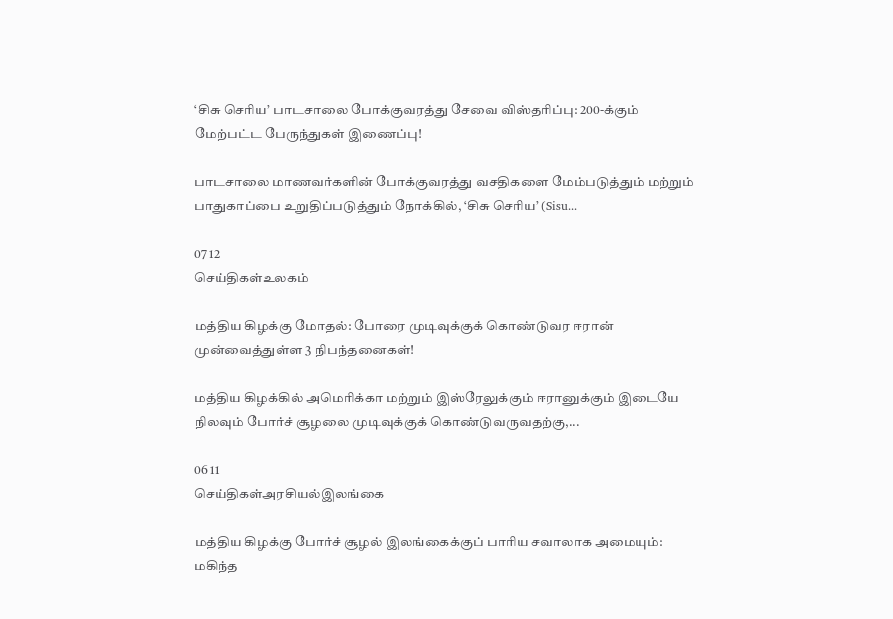‘சிசு செரிய’ பாடசாலை போக்குவரத்து சேவை விஸ்தரிப்பு: 200-க்கும் மேற்பட்ட பேருந்துகள் இணைப்பு!

பாடசாலை மாணவர்களின் போக்குவரத்து வசதிகளை மேம்படுத்தும் மற்றும் பாதுகாப்பை உறுதிப்படுத்தும் நோக்கில், ‘சிசு செரிய’ (Sisu...

07 12
செய்திகள்உலகம்

மத்திய கிழக்கு மோதல்: போரை முடிவுக்குக் கொண்டுவர ஈரான் முன்வைத்துள்ள 3 நிபந்தனைகள்!

மத்திய கிழக்கில் அமெரிக்கா மற்றும் இஸ்ரேலுக்கும் ஈரானுக்கும் இடையே நிலவும் போர்ச் சூழலை முடிவுக்குக் கொண்டுவருவதற்கு,...

06 11
செய்திகள்அரசியல்இலங்கை

மத்திய கிழக்கு போர்ச் சூழல் இலங்கைக்குப் பாரிய சவாலாக அமையும்: மகிந்த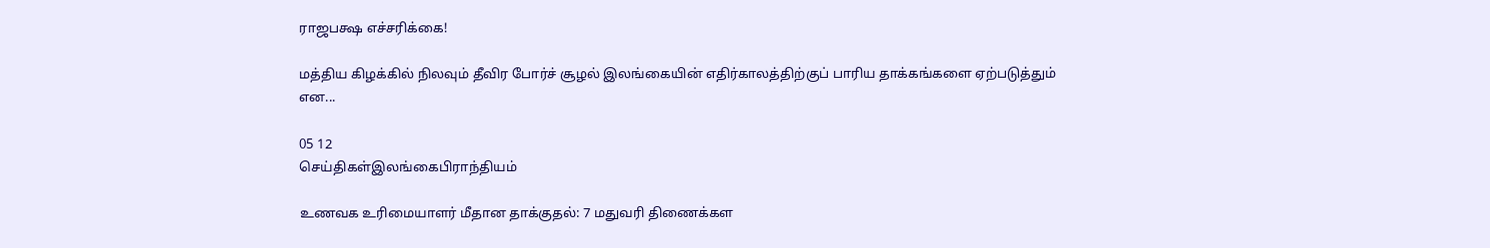ராஜபக்ஷ எச்சரிக்கை!

மத்திய கிழக்கில் நிலவும் தீவிர போர்ச் சூழல் இலங்கையின் எதிர்காலத்திற்குப் பாரிய தாக்கங்களை ஏற்படுத்தும் என...

05 12
செய்திகள்இலங்கைபிராந்தியம்

உணவக உரிமையாளர் மீதான தாக்குதல்: 7 மதுவரி திணைக்கள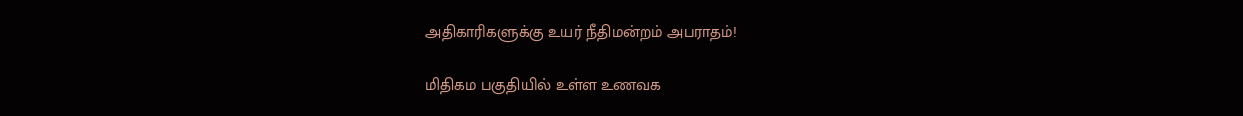அதிகாரிகளுக்கு உயர் நீதிமன்றம் அபராதம்!

மிதிகம பகுதியில் உள்ள உணவக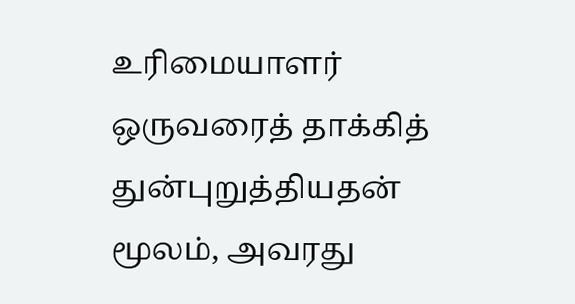உரிமையாளர் ஒருவரைத் தாக்கித் துன்புறுத்தியதன் மூலம், அவரது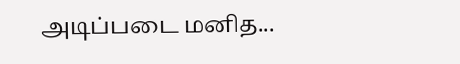அடிப்படை மனித...